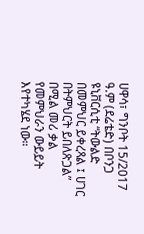ሀዋሳ፣ ግንቦት 15/2017 ዓ.ም (ደሬቴድ) በቦንጋ ዩኒቨርሲቲ “ትውልድ በመምህር ይቀረጻል ፤ ሀገር በትምህርት ይበለጽጋል” በሚል መሪ ቃል የመምህራን ውይይት እየተካሄደ ነው።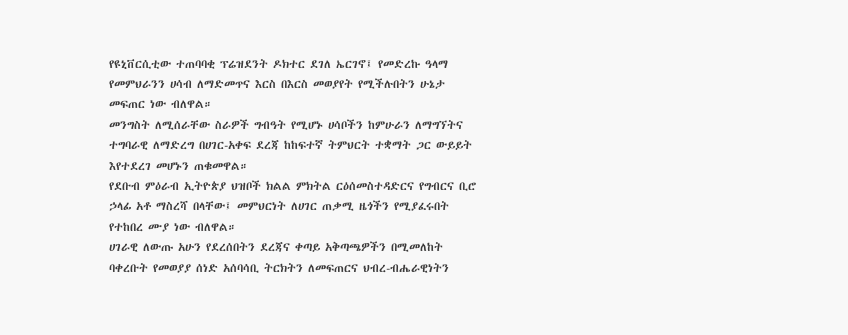የዩኒቨርሲቲው ተጠባባቂ ፕሬዝደንት ዶክተር ደገለ ኤርገኖ፤ የመድረኩ ዓላማ የመምህራንን ሀሳብ ለማድመጥና እርስ በእርስ መወያየት የሚችሉበትን ሁኔታ መፍጠር ነው ብለዋል።
መንግስት ለሚሰራቸው ስራዎች ግብዓት የሚሆኑ ሀሳቦችን ከምሁራን ለማግኘትና ተግባራዊ ለማድረግ በሀገር-አቀፍ ደረጃ ከከፍተኛ ትምህርት ተቋማት ጋር ውይይት እየተደረገ መሆኑን ጠቁመዋል።
የደቡብ ምዕራብ ኢትዮጵያ ህዝቦች ክልል ምክትል ርዕሰመስተዳድርና የግብርና ቢሮ ኃላፊ አቶ ማስረሻ በላቸው፤ መምህርነት ለሀገር ጠቃሚ ዜጎችን የሚያፈሩበት የተከበረ ሙያ ነው ብለዋል።
ሀገራዊ ለውጡ አሁን የደረሰበትን ደረጃና ቀጣይ አቅጣጫዎችን በሚመለከት ባቀረቡት የመወያያ ሰነድ አሰባሳቢ ትርክትን ለመፍጠርና ህብረ-ብሔራዊነትን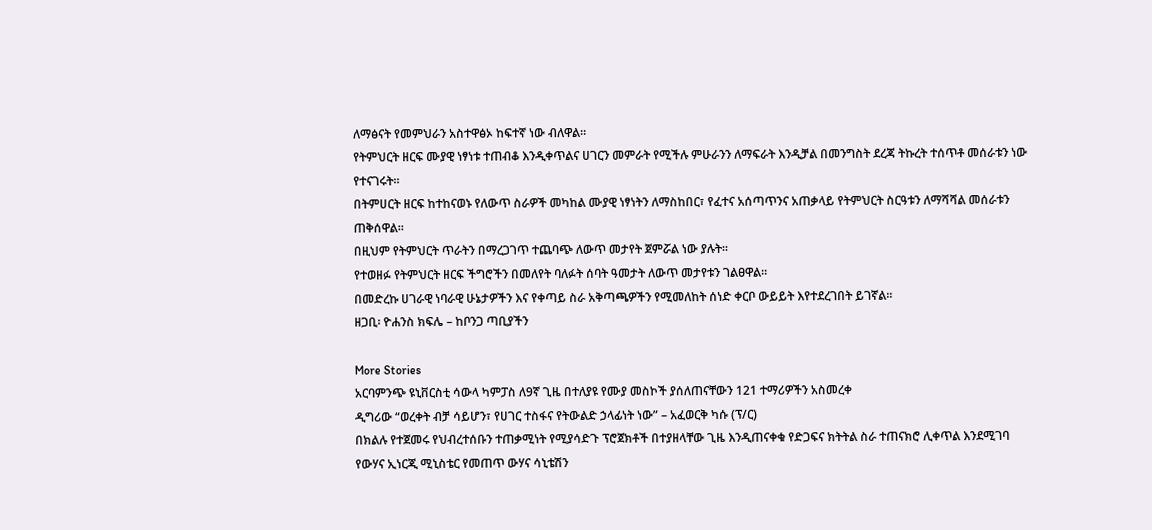ለማፅናት የመምህራን አስተዋፅኦ ከፍተኛ ነው ብለዋል።
የትምህርት ዘርፍ ሙያዊ ነፃነቱ ተጠብቆ እንዲቀጥልና ሀገርን መምራት የሚችሉ ምሁራንን ለማፍራት እንዲቻል በመንግስት ደረጃ ትኩረት ተሰጥቶ መሰራቱን ነው የተናገሩት።
በትምሀርት ዘርፍ ከተከናወኑ የለውጥ ስራዎች መካከል ሙያዊ ነፃነትን ለማስከበር፣ የፈተና አሰጣጥንና አጠቃላይ የትምህርት ስርዓቱን ለማሻሻል መሰራቱን ጠቅሰዋል።
በዚህም የትምህርት ጥራትን በማረጋገጥ ተጨባጭ ለውጥ መታየት ጀምሯል ነው ያሉት።
የተወዘፉ የትምህርት ዘርፍ ችግሮችን በመለየት ባለፉት ሰባት ዓመታት ለውጥ መታየቱን ገልፀዋል።
በመድረኩ ሀገራዊ ነባራዊ ሁኔታዎችን እና የቀጣይ ስራ አቅጣጫዎችን የሚመለከት ሰነድ ቀርቦ ውይይት እየተደረገበት ይገኛል።
ዘጋቢ፡ ዮሐንስ ክፍሌ – ከቦንጋ ጣቢያችን

More Stories
አርባምንጭ ዩኒቨርስቲ ሳውላ ካምፓስ ለ9ኛ ጊዜ በተለያዩ የሙያ መስኮች ያሰለጠናቸውን 121 ተማሪዎችን አስመረቀ
ዲግሪው “ወረቀት ብቻ ሳይሆን፣ የሀገር ተስፋና የትውልድ ኃላፊነት ነው” – አፈወርቅ ካሱ (ፕ/ር)
በክልሉ የተጀመሩ የህብረተሰቡን ተጠቃሚነት የሚያሳድጉ ፕሮጀክቶች በተያዘላቸው ጊዜ እንዲጠናቀቁ የድጋፍና ክትትል ስራ ተጠናክሮ ሊቀጥል እንደሚገባ የውሃና ኢነርጂ ሚኒስቴር የመጠጥ ውሃና ሳኒቴሽን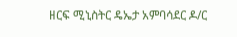ዘርፍ ሚኒስትር ዴኤታ አምባሳደር ዶ/ር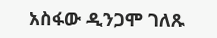አስፋው ዲንጋሞ ገለጹ